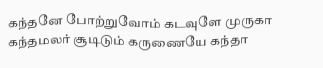கந்தனே போற்றுவோம் கடவுளே முருகா
கந்தமலர் சூடிடும் கருணையே கந்தா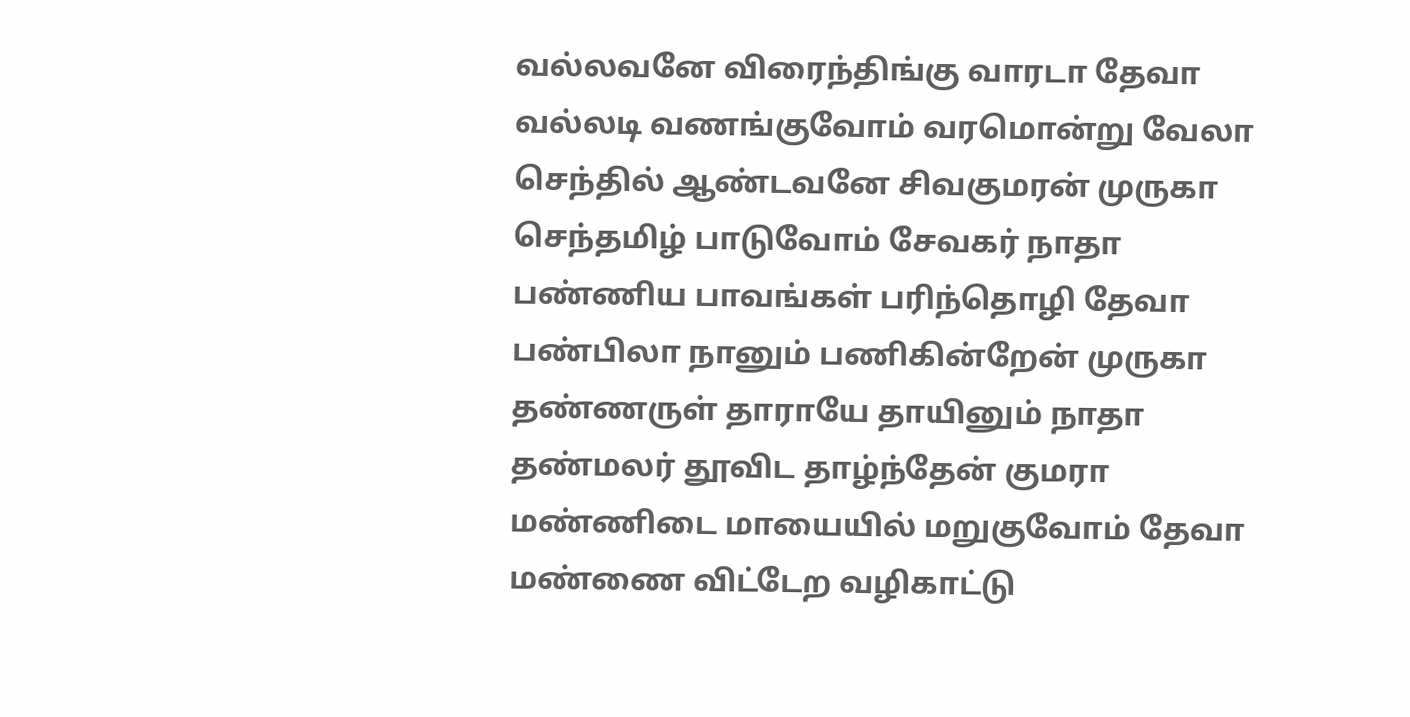வல்லவனே விரைந்திங்கு வாரடா தேவா
வல்லடி வணங்குவோம் வரமொன்று வேலா
செந்தில் ஆண்டவனே சிவகுமரன் முருகா
செந்தமிழ் பாடுவோம் சேவகர் நாதா
பண்ணிய பாவங்கள் பரிந்தொழி தேவா
பண்பிலா நானும் பணிகின்றேன் முருகா
தண்ணருள் தாராயே தாயினும் நாதா
தண்மலர் தூவிட தாழ்ந்தேன் குமரா
மண்ணிடை மாயையில் மறுகுவோம் தேவா
மண்ணை விட்டேற வழிகாட்டு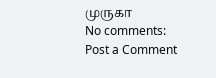முருகா
No comments:
Post a Comment